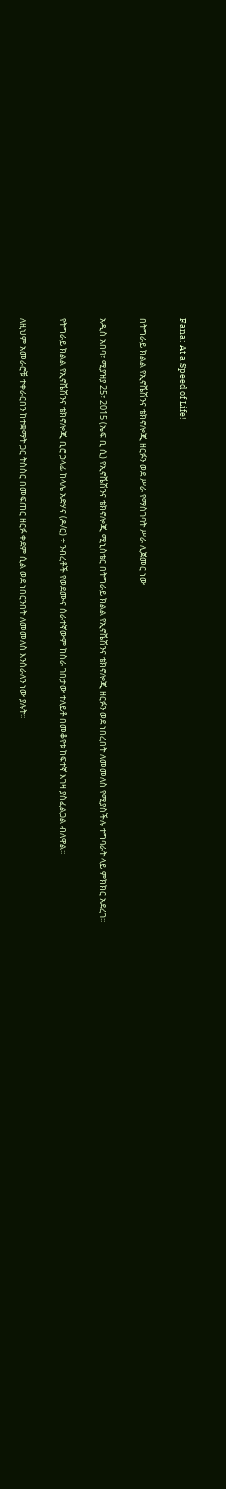Fana: At a Speed of Life!

በትግራይ ክልል የኢኖቬሽንና ቴክኖሎጂ ዘርፉን ወደ ሥራ የማስገባት ሥራ ሊጀመር ነው

አዲስ አበባ፣ ሚያዝያ 25፣ 2015 (ኤፍ ቢ ሲ) የኢኖቬሽንና ቴክኖሎጂ ሚኒስቴር በትግራይ ክልል የኢኖቬሽንና ቴክኖሎጂ ዘርፉን ወደ ነበረበት ለመመለስ የሚያስችሉ ተግባራት ላይ ምክክር አደረገ፡፡

የትግራይ ክልል የኢኖቬሽንና ቴክኖሎጂ ቢሮ ኃላፊ ከላሌ አድሃና (ዶ/ር) ÷ ንብረቶች የወደሙና ሰራተኛውም ከስራ ገበታው ተለይቶ በመቆየቱ ከፍተኛ እገዛ ያስፈልጋል ብለዋል፡፡

ለዚህም አመራሮቹ ተቀራርበን ከተቋማት ጋር ትስስር በመፍጠር ዘርፉ ቀደም ሲል ወደ ነበርንበት ለመመለስ እንሰራለን ነው ያሉት፡፡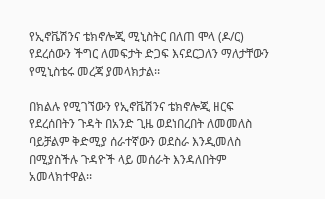የኢኖቬሽንና ቴክኖሎጂ ሚኒስትር በለጠ ሞላ (ዶ/ር) የደረሰውን ችግር ለመፍታት ድጋፍ እናደርጋለን ማለታቸውን የሚኒስቴሩ መረጃ ያመላክታል፡፡

በክልሉ የሚገኘውን የኢኖቬሽንና ቴክኖሎጂ ዘርፍ የደረሰበትን ጉዳት በአንድ ጊዜ ወደነበረበት ለመመለስ ባይቻልም ቅድሚያ ሰራተኛውን ወደስራ እንዲመለስ በሚያስችሉ ጉዳዮች ላይ መሰራት እንዳለበትም አመላክተዋል፡፡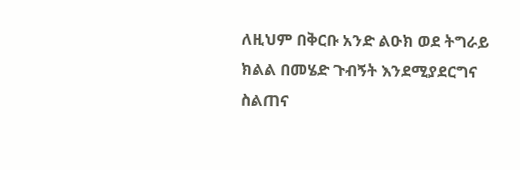ለዚህም በቅርቡ አንድ ልዑክ ወደ ትግራይ ክልል በመሄድ ጉብኝት እንደሚያደርግና ስልጠና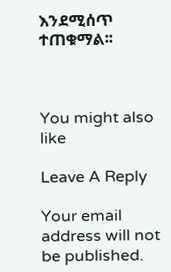እንደሚሰጥ ተጠቁማል፡፡



You might also like

Leave A Reply

Your email address will not be published.